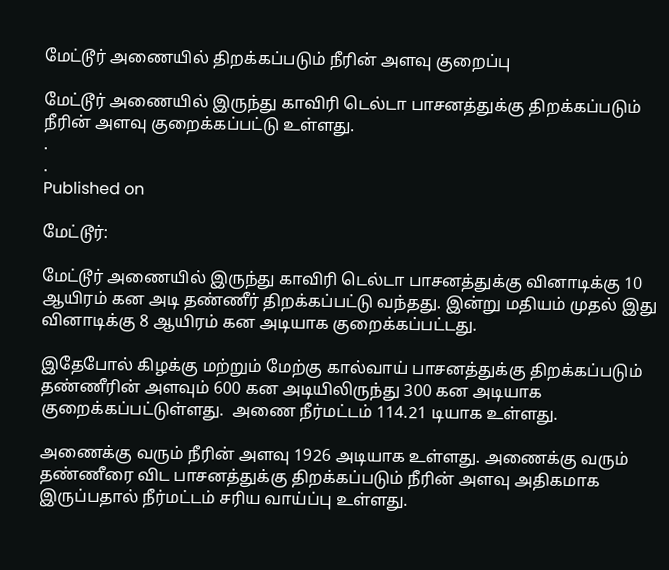மேட்டூர் அணையில் திறக்கப்படும் நீரின் அளவு குறைப்பு

மேட்டூர் அணையில் இருந்து காவிரி டெல்டா பாசனத்துக்கு திறக்கப்படும் நீரின் அளவு குறைக்கப்பட்டு உள்ளது.
.
.
Published on

மேட்டூர்:

மேட்டூர் அணையில் இருந்து காவிரி டெல்டா பாசனத்துக்கு வினாடிக்கு 10 ஆயிரம் கன அடி தண்ணீர் திறக்கப்பட்டு வந்தது. இன்று மதியம் முதல் இது வினாடிக்கு 8 ஆயிரம் கன அடியாக குறைக்கப்பட்டது.

இதேபோல் கிழக்கு மற்றும் மேற்கு கால்வாய் பாசனத்துக்கு திறக்கப்படும் தண்ணீரின் அளவும் 600 கன அடியிலிருந்து 300 கன அடியாக குறைக்கப்பட்டுள்ளது.  அணை நீர்மட்டம் 114.21 டியாக உள்ளது.

அணைக்கு வரும் நீரின் அளவு 1926 அடியாக உள்ளது. அணைக்கு வரும் தண்ணீரை விட பாசனத்துக்கு திறக்கப்படும் நீரின் அளவு அதிகமாக இருப்பதால் நீர்மட்டம் சரிய வாய்ப்பு உள்ளது.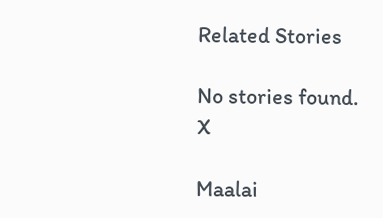Related Stories

No stories found.
X

Maalai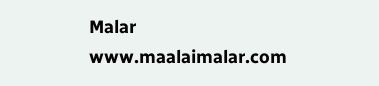Malar
www.maalaimalar.com